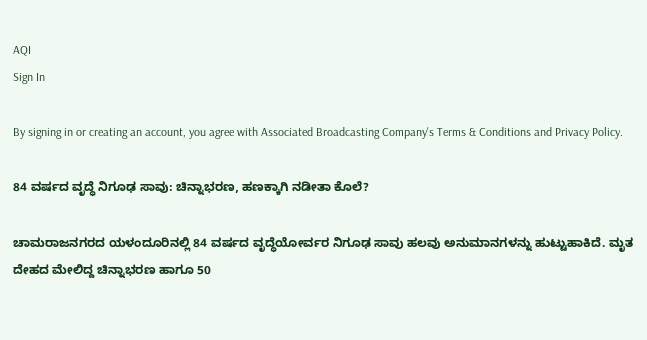AQI
Sign In

By signing in or creating an account, you agree with Associated Broadcasting Company's Terms & Conditions and Privacy Policy.

84 ವರ್ಷದ ವೃದ್ಧೆ ನಿಗೂಢ ಸಾವು: ಚಿನ್ನಾಭರಣ, ಹಣಕ್ಕಾಗಿ ನಡೀತಾ ಕೊಲೆ?

ಚಾಮರಾಜನಗರದ ಯಳಂದೂರಿನಲ್ಲಿ 84 ವರ್ಷದ ವೃದ್ಧೆಯೋರ್ವರ ನಿಗೂಢ ಸಾವು ಹಲವು ಅನುಮಾನಗಳನ್ನು ಹುಟ್ಟುಹಾಕಿದೆ. ಮೃತ ದೇಹದ ಮೇಲಿದ್ದ ಚಿನ್ನಾಭರಣ ಹಾಗೂ 50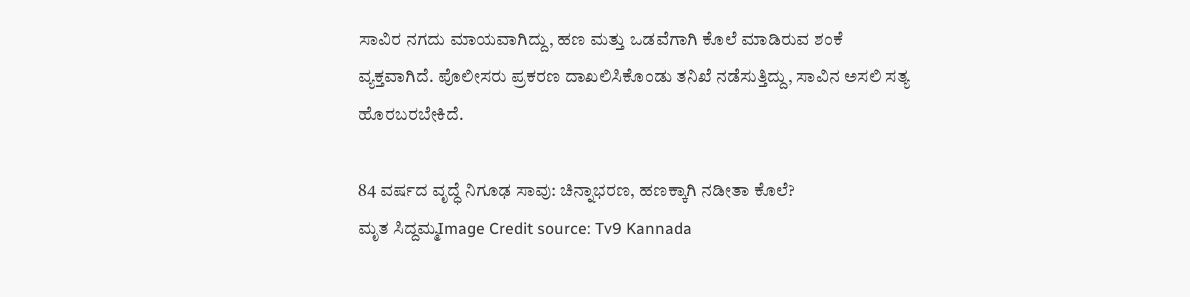ಸಾವಿರ ನಗದು ಮಾಯವಾಗಿದ್ದು, ಹಣ ಮತ್ತು ಒಡವೆಗಾಗಿ ಕೊಲೆ ಮಾಡಿರುವ ಶಂಕೆ ವ್ಯಕ್ತವಾಗಿದೆ. ಪೊಲೀಸರು ಪ್ರಕರಣ ದಾಖಲಿಸಿಕೊಂಡು ತನಿಖೆ ನಡೆಸುತ್ತಿದ್ದು, ಸಾವಿನ ಅಸಲಿ ಸತ್ಯ ಹೊರಬರಬೇಕಿದೆ.

84 ವರ್ಷದ ವೃದ್ಧೆ ನಿಗೂಢ ಸಾವು: ಚಿನ್ನಾಭರಣ, ಹಣಕ್ಕಾಗಿ ನಡೀತಾ ಕೊಲೆ?
ಮೃತ ಸಿದ್ದಮ್ಮImage Credit source: Tv9 Kannada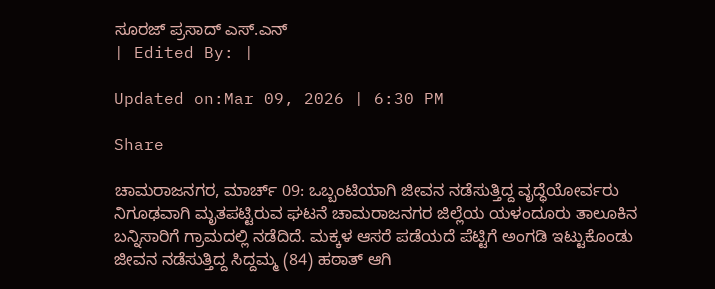ಸೂರಜ್ ಪ್ರಸಾದ್ ಎಸ್.ಎನ್
| Edited By: |

Updated on:Mar 09, 2026 | 6:30 PM

Share

ಚಾಮರಾಜನಗರ, ಮಾರ್ಚ್ 09: ಒಬ್ಬಂಟಿಯಾಗಿ ಜೀವನ ನಡೆಸುತ್ತಿದ್ದ ವೃದ್ಧೆಯೋರ್ವರು ನಿಗೂಢವಾಗಿ ಮೃತಪಟ್ಟಿರುವ ಘಟನೆ ಚಾಮರಾಜನಗರ ಜಿಲ್ಲೆಯ ಯಳಂದೂರು ತಾಲೂಕಿನ ಬನ್ನಿಸಾರಿಗೆ ಗ್ರಾಮದಲ್ಲಿ ನಡೆದಿದೆ. ಮಕ್ಕಳ ಆಸರೆ ಪಡೆಯದೆ ಪೆಟ್ಟಿಗೆ ಅಂಗಡಿ ಇಟ್ಟುಕೊಂಡು ಜೀವನ ನಡೆಸುತ್ತಿದ್ದ ಸಿದ್ದಮ್ಮ (84) ಹಠಾತ್ ಆಗಿ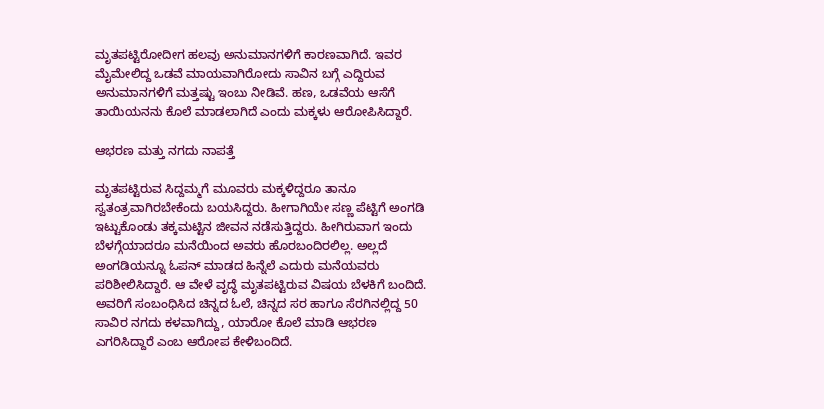ಮೃತಪಟ್ಟಿರೋದೀಗ ಹಲವು ಅನುಮಾನಗಳಿಗೆ ಕಾರಣವಾಗಿದೆ. ಇವರ ಮೈಮೇಲಿದ್ದ ಒಡವೆ ಮಾಯವಾಗಿರೋದು ಸಾವಿನ ಬಗ್ಗೆ ಎದ್ದಿರುವ ಅನುಮಾನಗಳಿಗೆ ಮತ್ತಷ್ಟು ಇಂಬು ನೀಡಿವೆ. ಹಣ, ಒಡವೆಯ ಆಸೆಗೆ ತಾಯಿಯನನು ಕೊಲೆ ಮಾಡಲಾಗಿದೆ ಎಂದು ಮಕ್ಕಳು ಆರೋಪಿಸಿದ್ದಾರೆ.

ಆಭರಣ ಮತ್ತು ನಗದು ನಾಪತ್ತೆ

ಮೃತಪಟ್ಟಿರುವ ಸಿದ್ದಮ್ಮಗೆ ಮೂವರು ಮಕ್ಕಳಿದ್ದರೂ ತಾನೂ ಸ್ವತಂತ್ರವಾಗಿರಬೇಕೆಂದು ಬಯಸಿದ್ದರು. ಹೀಗಾಗಿಯೇ ಸಣ್ಣ ಪೆಟ್ಟಿಗೆ ಅಂಗಡಿ ಇಟ್ಟುಕೊಂಡು ತಕ್ಕಮಟ್ಟಿನ ಜೀವನ ನಡೆಸುತ್ತಿದ್ದರು‌. ಹೀಗಿರುವಾಗ ಇಂದು ಬೆಳಗ್ಗೆಯಾದರೂ ಮನೆಯಿಂದ ಅವರು ಹೊರಬಂದಿರಲಿಲ್ಲ. ಅಲ್ಲದೆ ಅಂಗಡಿಯನ್ನೂ ಓಪನ್ ಮಾಡದ ಹಿನ್ನೆಲೆ ಎದುರು ಮನೆಯವರು ಪರಿಶೀಲಿಸಿದ್ದಾರೆ. ಆ ವೇಳೆ ವೃದ್ಧೆ ಮೃತಪಟ್ಟಿರುವ ವಿಷಯ ಬೆಳಕಿಗೆ ಬಂದಿದೆ. ಅವರಿಗೆ ಸಂಬಂಧಿಸಿದ ಚಿನ್ನದ ಓಲೆ, ಚಿನ್ನದ ಸರ ಹಾಗೂ ಸೆರಗಿನಲ್ಲಿದ್ದ 50 ಸಾವಿರ ನಗದು ಕಳವಾಗಿದ್ದು, ಯಾರೋ ಕೊಲೆ ಮಾಡಿ ಆಭರಣ ಎಗರಿಸಿದ್ದಾರೆ ಎಂಬ ಆರೋಪ ಕೇಳಿಬಂದಿದೆ.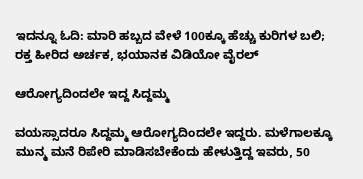ಇದನ್ನೂ ಓದಿ: ಮಾರಿ ಹಬ್ಬದ ವೇಳೆ 100ಕ್ಕೂ ಹೆಚ್ಚು ಕುರಿಗಳ ಬಲಿ; ರಕ್ತ ಹೀರಿದ ಅರ್ಚಕ, ಭಯಾನಕ ವಿಡಿಯೋ ವೈರಲ್

ಆರೋಗ್ಯದಿಂದಲೇ ಇದ್ದ ಸಿದ್ದಮ್ಮ

ವಯಸ್ಸಾದರೂ ಸಿದ್ದಮ್ಮ ಆರೋಗ್ಯದಿಂದಲೇ ಇದ್ದರು. ಮಳೆಗಾಲಕ್ಕೂ ಮುನ್ಮ ಮನೆ ರಿಪೇರಿ ಮಾಡಿಸಬೇಕೆಂದು ಹೇಳುತ್ತಿದ್ದ ಇವರು, 50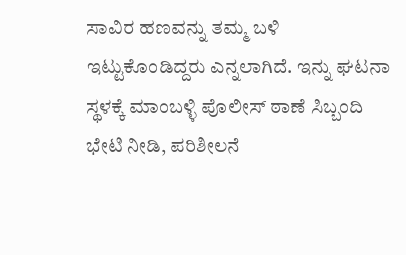ಸಾವಿರ ಹಣವನ್ನು ತಮ್ಮ ಬಳಿ ಇಟ್ಟುಕೊಂಡಿದ್ದರು ಎನ್ನಲಾಗಿದೆ. ಇನ್ನು ಘಟನಾ ಸ್ಥಳಕ್ಕೆ ಮಾಂಬಳ್ಳಿ ಪೊಲೀಸ್ ಠಾಣೆ ಸಿಬ್ಬಂದಿ ಭೇಟಿ ನೀಡಿ, ಪರಿಶೀಲನೆ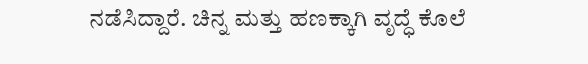ನಡೆಸಿದ್ದಾರೆ. ಚಿನ್ನ ಮತ್ತು ಹಣಕ್ಕಾಗಿ ವೃದ್ಧೆ ಕೊಲೆ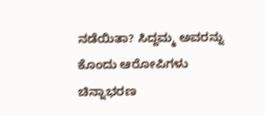ನಡೆಯಿತಾ? ಸಿದ್ದಮ್ಮ ಅವರನ್ನು ಕೊಂದು ಆರೋಪಿಗಳು ಚಿನ್ನಾಭರಣ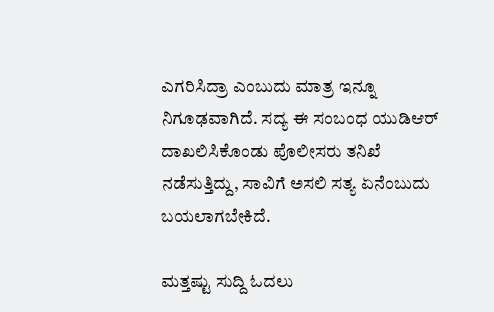ಎಗರಿಸಿದ್ರಾ ಎಂಬುದು ಮಾತ್ರ ಇನ್ನೂ ನಿಗೂಢವಾಗಿದೆ. ಸದ್ಯ ಈ ಸಂಬಂಧ ಯುಡಿಆರ್  ದಾಖಲಿಸಿಕೊಂಡು ಪೊಲೀಸರು ತನಿಖೆ ನಡೆಸುತ್ತಿದ್ದು, ಸಾವಿಗೆ ಅಸಲಿ ಸತ್ಯ ಏನೆಂಬುದು ಬಯಲಾಗಬೇಕಿದೆ.

ಮತ್ತಷ್ಟು ಸುದ್ದಿ ಓದಲು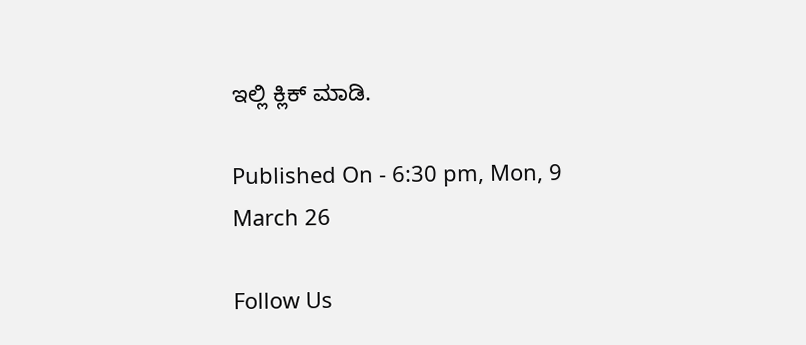ಇಲ್ಲಿ ಕ್ಲಿಕ್ ಮಾಡಿ.

Published On - 6:30 pm, Mon, 9 March 26

Follow Us